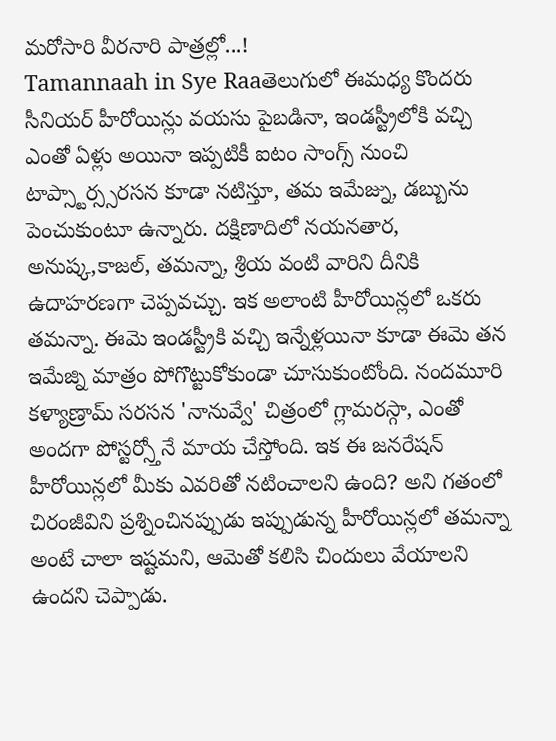మరోసారి వీరనారి పాత్రల్లో...!
Tamannaah in Sye Raaతెలుగులో ఈమధ్య కొందరు సీనియర్ హీరోయిన్లు వయసు పైబడినా, ఇండస్ట్రీలోకి వచ్చి ఎంతో ఏళ్లు అయినా ఇప్పటికీ ఐటం సాంగ్స్ నుంచి టాప్స్టార్స్సరసన కూడా నటిస్తూ, తమ ఇమేజ్ను, డబ్బును పెంచుకుంటూ ఉన్నారు. దక్షిణాదిలో నయనతార, అనుష్క,కాజల్, తమన్నా, శ్రియ వంటి వారిని దీనికి ఉదాహరణగా చెప్పవచ్చు. ఇక అలాంటి హీరోయిన్లలో ఒకరు తమన్నా. ఈమె ఇండస్ట్రీకి వచ్చి ఇన్నేళ్లయినా కూడా ఈమె తన ఇమేజ్ని మాత్రం పోగొట్టుకోకుండా చూసుకుంటోంది. నందమూరి కళ్యాణ్రామ్ సరసన 'నానువ్వే' చిత్రంలో గ్లామరస్గా, ఎంతో అందగా పోస్టర్స్తోనే మాయ చేస్తోంది. ఇక ఈ జనరేషన్ హీరోయిన్లలో మీకు ఎవరితో నటించాలని ఉంది? అని గతంలో చిరంజీవిని ప్రశ్నించినప్పుడు ఇప్పుడున్న హీరోయిన్లలో తమన్నా అంటే చాలా ఇష్టమని, ఆమెతో కలిసి చిందులు వేయాలని ఉందని చెప్పాడు.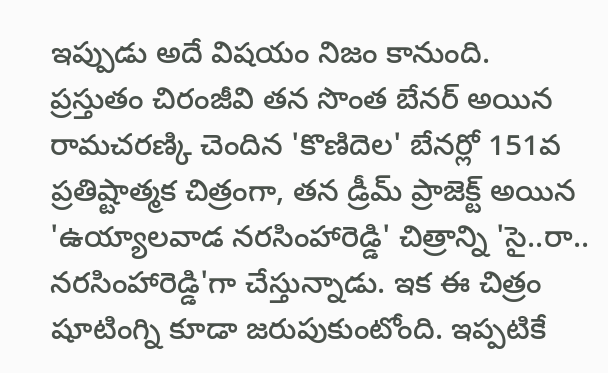ఇప్పుడు అదే విషయం నిజం కానుంది.
ప్రస్తుతం చిరంజీవి తన సొంత బేనర్ అయిన రామచరణ్కి చెందిన 'కొణిదెల' బేనర్లో 151వ ప్రతిష్టాత్మక చిత్రంగా, తన డ్రీమ్ ప్రాజెక్ట్ అయిన 'ఉయ్యాలవాడ నరసింహారెడ్డి' చిత్రాన్ని 'సై..రా.. నరసింహారెడ్డి'గా చేస్తున్నాడు. ఇక ఈ చిత్రం షూటింగ్ని కూడా జరుపుకుంటోంది. ఇప్పటికే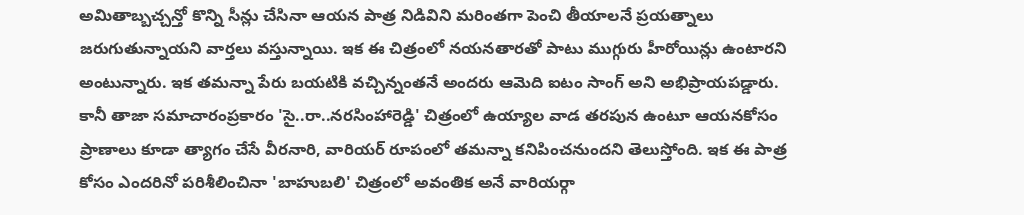అమితాబ్బచ్చన్తో కొన్ని సీన్లు చేసినా ఆయన పాత్ర నిడివిని మరింతగా పెంచి తీయాలనే ప్రయత్నాలు జరుగుతున్నాయని వార్తలు వస్తున్నాయి. ఇక ఈ చిత్రంలో నయనతారతో పాటు ముగ్గురు హీరోయిన్లు ఉంటారని అంటున్నారు. ఇక తమన్నా పేరు బయటికి వచ్చిన్నంతనే అందరు ఆమెది ఐటం సాంగ్ అని అభిప్రాయపడ్డారు.
కానీ తాజా సమాచారంప్రకారం 'సై..రా..నరసింహారెడ్డి' చిత్రంలో ఉయ్యాల వాడ తరపున ఉంటూ ఆయనకోసం ప్రాణాలు కూడా త్యాగం చేసే వీరనారి, వారియర్ రూపంలో తమన్నా కనిపించనుందని తెలుస్తోంది. ఇక ఈ పాత్ర కోసం ఎందరినో పరిశీలించినా 'బాహుబలి' చిత్రంలో అవంతిక అనే వారియర్గా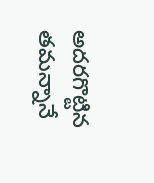అదరగొట్టిన తమన్నానే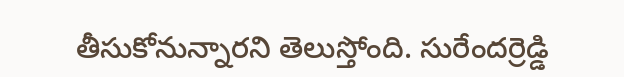తీసుకోనున్నారని తెలుస్తోంది. సురేందర్రెడ్డి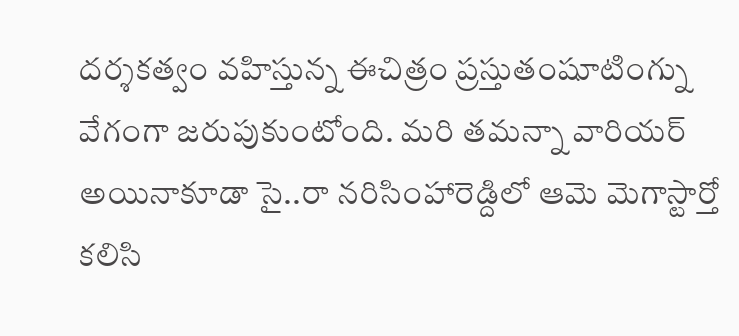దర్శకత్వం వహిస్తున్న ఈచిత్రం ప్రస్తుతంషూటింగ్ను వేగంగా జరుపుకుంటోంది. మరి తమన్నా వారియర్ అయినాకూడా సై..రా నరిసింహారెడ్దిలో ఆమె మెగాస్టార్తో కలిసి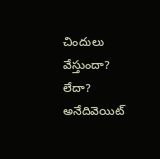చిందులు వేస్తుందా? లేదా? అనేదివెయిట్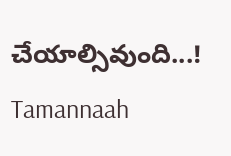చేయాల్సివుంది...!
Tamannaah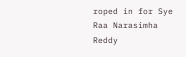roped in for Sye Raa Narasimha Reddy